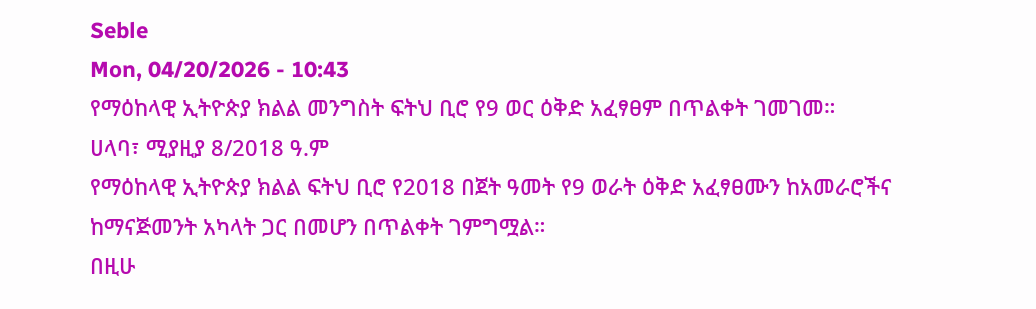Seble
Mon, 04/20/2026 - 10:43
የማዕከላዊ ኢትዮጵያ ክልል መንግስት ፍትህ ቢሮ የ9 ወር ዕቅድ አፈፃፀም በጥልቀት ገመገመ።
ሀላባ፣ ሚያዚያ 8/2018 ዓ.ም
የማዕከላዊ ኢትዮጵያ ክልል ፍትህ ቢሮ የ2018 በጀት ዓመት የ9 ወራት ዕቅድ አፈፃፀሙን ከአመራሮችና ከማናጅመንት አካላት ጋር በመሆን በጥልቀት ገምግሟል።
በዚሁ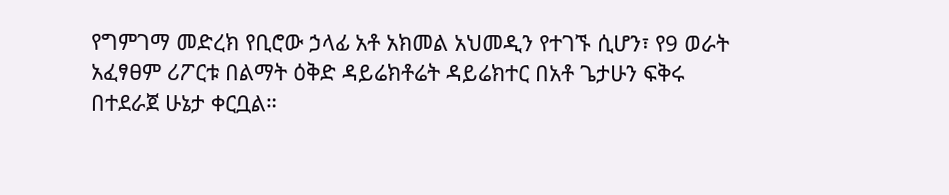የግምገማ መድረክ የቢሮው ኃላፊ አቶ አክመል አህመዲን የተገኙ ሲሆን፣ የ9 ወራት አፈፃፀም ሪፖርቱ በልማት ዕቅድ ዳይሬክቶሬት ዳይሬክተር በአቶ ጌታሁን ፍቅሩ በተደራጀ ሁኔታ ቀርቧል።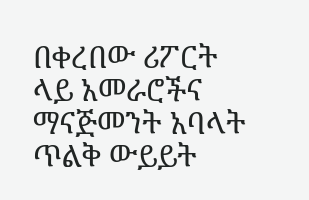በቀረበው ሪፖርት ላይ አመራሮችና ማናጅመንት አባላት ጥልቅ ውይይት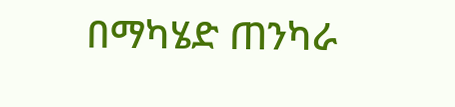በማካሄድ ጠንካራ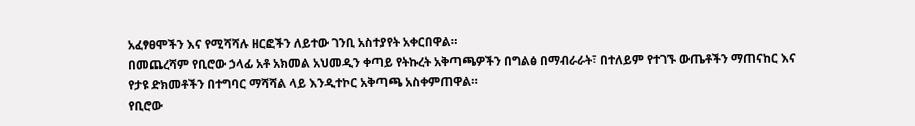አፈፃፀሞችን እና የሚሻሻሉ ዘርፎችን ለይተው ገንቢ አስተያየት አቀርበዋል።
በመጨረሻም የቢሮው ኃላፊ አቶ አክመል አህመዲን ቀጣይ የትኩረት አቅጣጫዎችን በግልፅ በማብራራት፣ በተለይም የተገኙ ውጤቶችን ማጠናከር እና የታዩ ድክመቶችን በተግባር ማሻሻል ላይ እንዲተኮር አቅጣጫ አስቀምጠዋል።
የቢሮው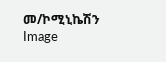መ/ኮሚኒኬሽን
Image